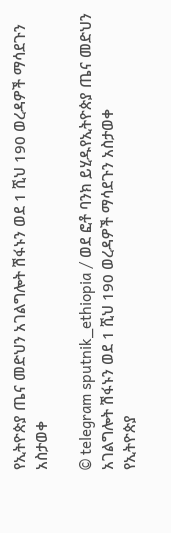የኢትዮጵያ ጤና መድህን አገልግሎት ሽፋኑን ወደ 1 ሺህ 190 ወረዳዎች ማሳደጉን አስታወቀ

© telegram sputnik_ethiopia / ወደ ፎቶ ባንክ ይሂዱየኢትዮጵያ ጤና መድህን አገልግሎት ሽፋኑን ወደ 1 ሺህ 190 ወረዳዎች ማሳደጉን አስታወቀ
የኢትዮጵያ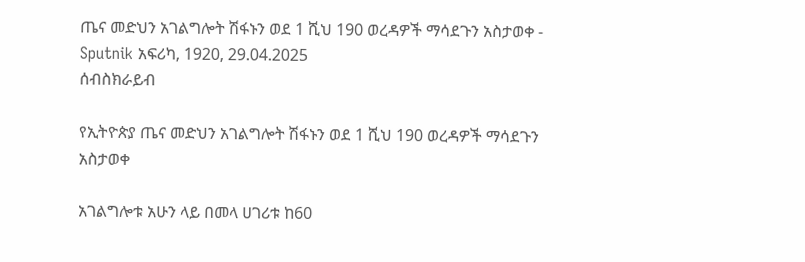ጤና መድህን አገልግሎት ሽፋኑን ወደ 1 ሺህ 190 ወረዳዎች ማሳደጉን አስታወቀ - Sputnik አፍሪካ, 1920, 29.04.2025
ሰብስክራይብ

የኢትዮጵያ ጤና መድህን አገልግሎት ሽፋኑን ወደ 1 ሺህ 190 ወረዳዎች ማሳደጉን አስታወቀ

አገልግሎቱ አሁን ላይ በመላ ሀገሪቱ ከ60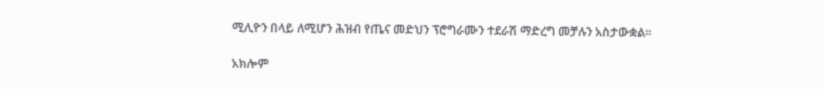ሚሊዮን በላይ ለሚሆን ሕዝብ የጤና መድህን ፕሮግራሙን ተደራሽ ማድረግ መቻሉን አስታውቋል።

አክሎም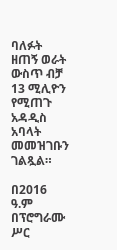ባለፉት ዘጠኝ ወራት ውስጥ ብቻ 13 ሚሊዮን የሚጠጉ አዳዲስ አባላት መመዝገቡን ገልጿል።

በ2016 ዓ.ም በፕሮግራሙ ሥር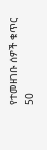የተመዘገቡ ሰዎች ቁጥር 50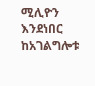ሚሊዮን እንደነበር ከአገልግሎቱ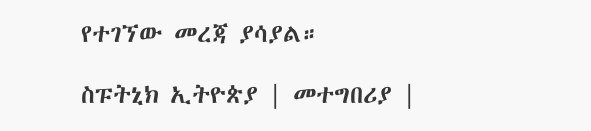የተገኘው መረጃ ያሳያል።

ስፑትኒክ ኢትዮጵያ | መተግበሪያ |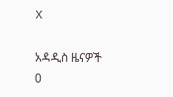X

አዳዲስ ዜናዎች
0